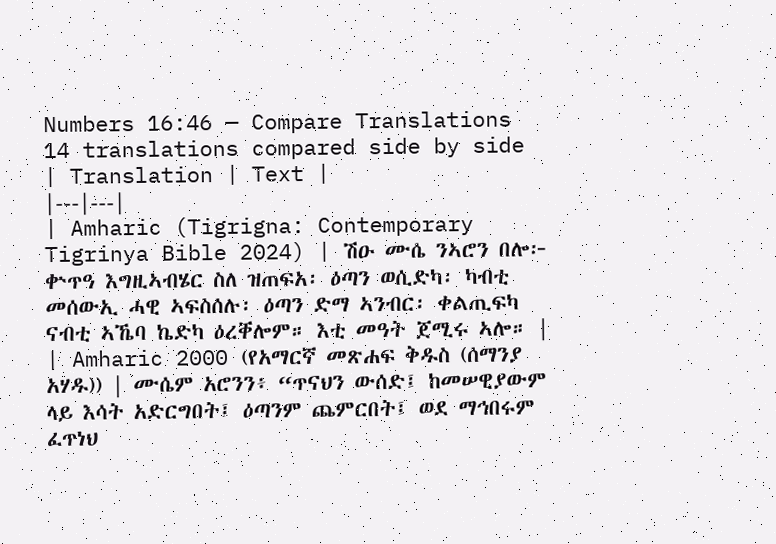Numbers 16:46 — Compare Translations
14 translations compared side by side
| Translation | Text |
|---|---|
| Amharic (Tigrigna: Contemporary Tigrinya Bible 2024) | ሽዑ ሙሴ ንኣሮን በሎ፦ ቍጥዓ እግዚኣብሄር ስለ ዝጠፍአ፡ ዕጣን ወሲድካ፡ ካብቲ መሰውኢ ሓዊ ኣፍስሰሉ፡ ዕጣን ድማ ኣንብር፡ ቀልጢፍካ ናብቲ ኣኼባ ኬድካ ዕረቐሎም። እቲ መዓት ጀሚሩ ኣሎ። |
| Amharic 2000 (የአማርኛ መጽሐፍ ቅዱስ (ሰማንያ አሃዱ)) | ሙሴም አሮንን፥ “ጥናህን ውሰድ፤ ከመሠዊያውም ላይ እሳት አድርግበት፤ ዕጣንም ጨምርበት፤ ወደ ማኅበሩም ፈጥነህ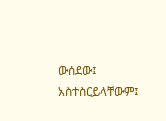ውሰደው፤ አስተስርይላቸውም፤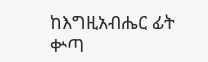ከእግዚአብሔር ፊት ቍጣ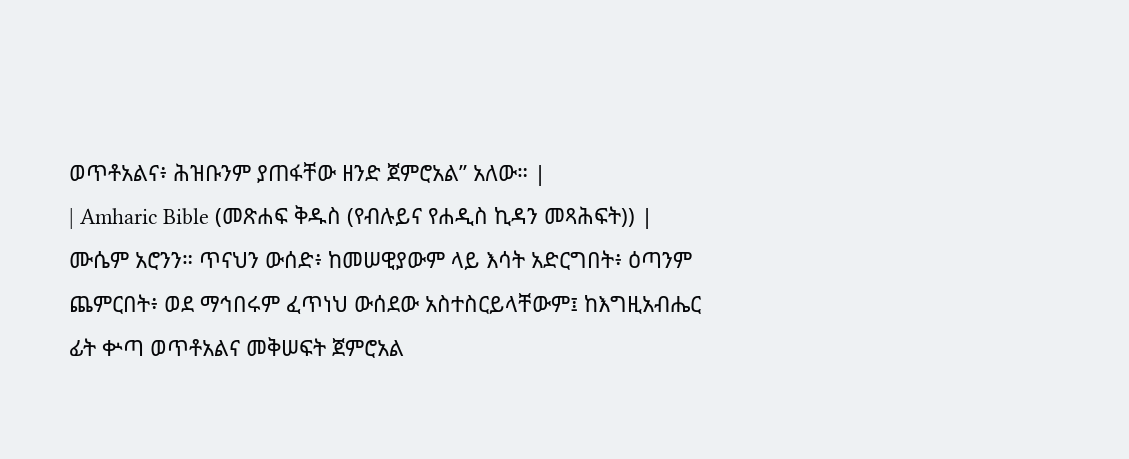ወጥቶአልና፥ ሕዝቡንም ያጠፋቸው ዘንድ ጀምሮአል” አለው። |
| Amharic Bible (መጽሐፍ ቅዱስ (የብሉይና የሐዲስ ኪዳን መጻሕፍት)) | ሙሴም አሮንን። ጥናህን ውሰድ፥ ከመሠዊያውም ላይ እሳት አድርግበት፥ ዕጣንም ጨምርበት፥ ወደ ማኅበሩም ፈጥነህ ውሰደው አስተስርይላቸውም፤ ከእግዚአብሔር ፊት ቍጣ ወጥቶአልና መቅሠፍት ጀምሮአል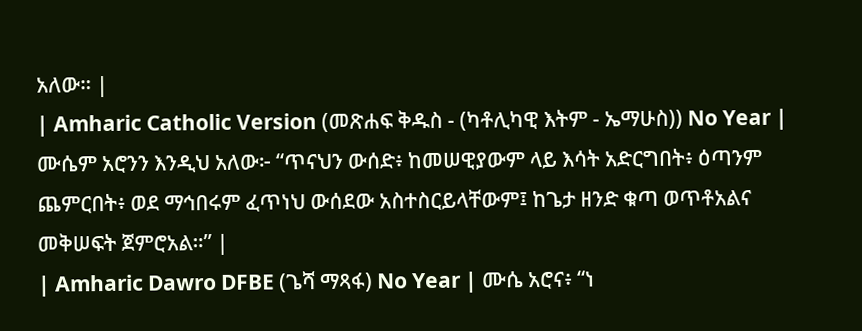አለው። |
| Amharic Catholic Version (መጽሐፍ ቅዱስ - (ካቶሊካዊ እትም - ኤማሁስ)) No Year | ሙሴም አሮንን እንዲህ አለው፦ “ጥናህን ውሰድ፥ ከመሠዊያውም ላይ እሳት አድርግበት፥ ዕጣንም ጨምርበት፥ ወደ ማኅበሩም ፈጥነህ ውሰደው አስተስርይላቸውም፤ ከጌታ ዘንድ ቁጣ ወጥቶአልና መቅሠፍት ጀምሮአል።” |
| Amharic Dawro DFBE (ጌሻ ማጻፋ) No Year | ሙሴ አሮና፥ “ነ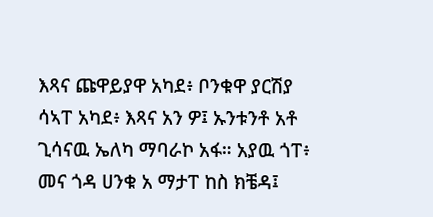እጻና ጩዋይያዋ አካደ፥ ቦንቁዋ ያርሽያ ሳኣፐ አካደ፥ እጻና አን ዎ፤ ኡንቱንቶ አቶ ጊሳናዉ ኤለካ ማባራኮ አፋ። አያዉ ጎፐ፥ መና ጎዳ ሀንቁ አ ማታፐ ከስ ክቼዳ፤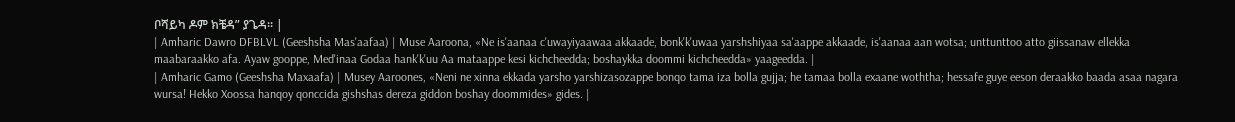ቦሻይካ ዶም ክቼዳ” ያጌዳ። |
| Amharic Dawro DFBLVL (Geeshsha Mas'aafaa) | Muse Aaroona, «Ne is'aanaa c'uwayiyaawaa akkaade, bonk'k'uwaa yarshshiyaa sa'aappe akkaade, is'aanaa aan wotsa; unttunttoo atto giissanaw ellekka maabaraakko afa. Ayaw gooppe, Med'inaa Godaa hank'k'uu Aa mataappe kesi kichcheedda; boshaykka doommi kichcheedda» yaageedda. |
| Amharic Gamo (Geeshsha Maxaafa) | Musey Aaroones, «Neni ne xinna ekkada yarsho yarshizasozappe bonqo tama iza bolla gujja; he tamaa bolla exaane woththa; hessafe guye eeson deraakko baada asaa nagara wursa! Hekko Xoossa hanqoy qonccida gishshas dereza giddon boshay doommides» gides. |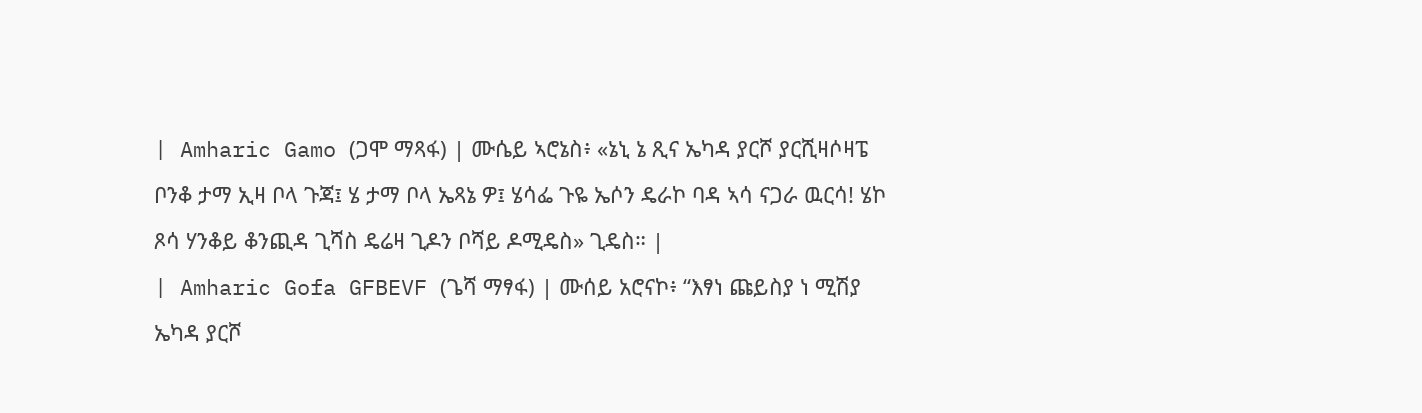| Amharic Gamo (ጋሞ ማጻፋ) | ሙሴይ ኣሮኔስ፥ «ኔኒ ኔ ጺና ኤካዳ ያርሾ ያርሺዛሶዛፔ ቦንቆ ታማ ኢዛ ቦላ ጉጃ፤ ሄ ታማ ቦላ ኤጻኔ ዎ፤ ሄሳፌ ጉዬ ኤሶን ዴራኮ ባዳ ኣሳ ናጋራ ዉርሳ! ሄኮ ጾሳ ሃንቆይ ቆንጪዳ ጊሻስ ዴሬዛ ጊዶን ቦሻይ ዶሚዴስ» ጊዴስ። |
| Amharic Gofa GFBEVF (ጌሻ ማፃፋ) | ሙሰይ አሮናኮ፥ “እፃነ ጩይስያ ነ ሚሽያ ኤካዳ ያርሾ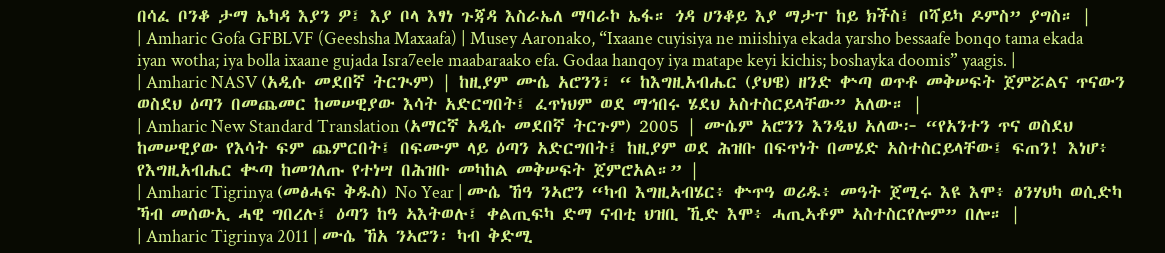በሳፈ ቦንቆ ታማ ኤካዳ እያን ዎ፤ እያ ቦላ እፃነ ጉጃዳ እስራኤለ ማባራኮ ኤፋ። ጎዳ ሀንቆይ እያ ማታፐ ከይ ክችስ፤ ቦሻይካ ዶምስ” ያግስ። |
| Amharic Gofa GFBLVF (Geeshsha Maxaafa) | Musey Aaronako, “Ixaane cuyisiya ne miishiya ekada yarsho bessaafe bonqo tama ekada iyan wotha; iya bolla ixaane gujada Isra7eele maabaraako efa. Godaa hanqoy iya matape keyi kichis; boshayka doomis” yaagis. |
| Amharic NASV (አዲሱ መደበኛ ትርጒም) | ከዚያም ሙሴ አሮንን፣ “ ከእግዚአብሔር (ያህዌ) ዘንድ ቍጣ ወጥቶ መቅሠፍት ጀምሯልና ጥናውን ወስደህ ዕጣን በመጨመር ከመሠዊያው እሳት አድርግበት፤ ፈጥነህም ወደ ማኅበሩ ሄደህ አስተስርይላቸው” አለው። |
| Amharic New Standard Translation (አማርኛ አዲሱ መደበኛ ትርጉም) 2005 | ሙሴም አሮንን እንዲህ አለው፦ “የአንተን ጥና ወስደህ ከመሠዊያው የእሳት ፍም ጨምርበት፤ በፍሙም ላይ ዕጣን አድርግበት፤ ከዚያም ወደ ሕዝቡ በፍጥነት በመሄድ አስተስርይላቸው፤ ፍጠን! እነሆ፥ የእግዚአብሔር ቊጣ ከመገለጡ የተነሣ በሕዝቡ መካከል መቅሠፍት ጀምሮአል።” |
| Amharic Tigrinya (መፅሓፍ ቅዱስ) No Year | ሙሴ ኸዓ ንኣሮን “ካብ እግዚኣብሄር፥ ቍጥዓ ወሪዱ፥ መዓት ጀሚሩ እዩ እሞ፥ ፅንሃህካ ወሲድካ ኻብ መሰውኢ ሓዊ ግበረሉ፤ ዕጣን ከዓ ኣእትወሉ፤ ቀልጢፍካ ድማ ናብቲ ህዝቢ ኺድ እሞ፥ ሓጢኣቶም ኣስተስርየሎም” በሎ። |
| Amharic Tigrinya 2011 | ሙሴ ኸአ ንኣሮን፡ ካብ ቅድሚ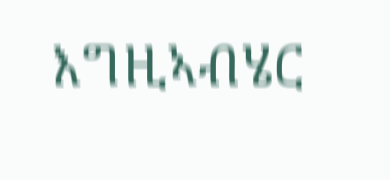እግዚኣብሄር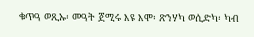ቁጥዓ ወጺኡ፡ መዓት ጀሚሩ እዩ እሞ፡ ጽንሃካ ወሲድካ፡ ካብ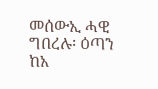መሰውኢ ሓዊ ግበረሉ፡ ዕጣን ከአ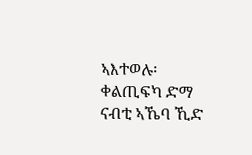ኣእተወሉ፡ ቀልጢፍካ ድማ ናብቲ ኣኼባ ኺድ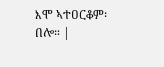እሞ ኣተዐርቆም፡ በሎ። |